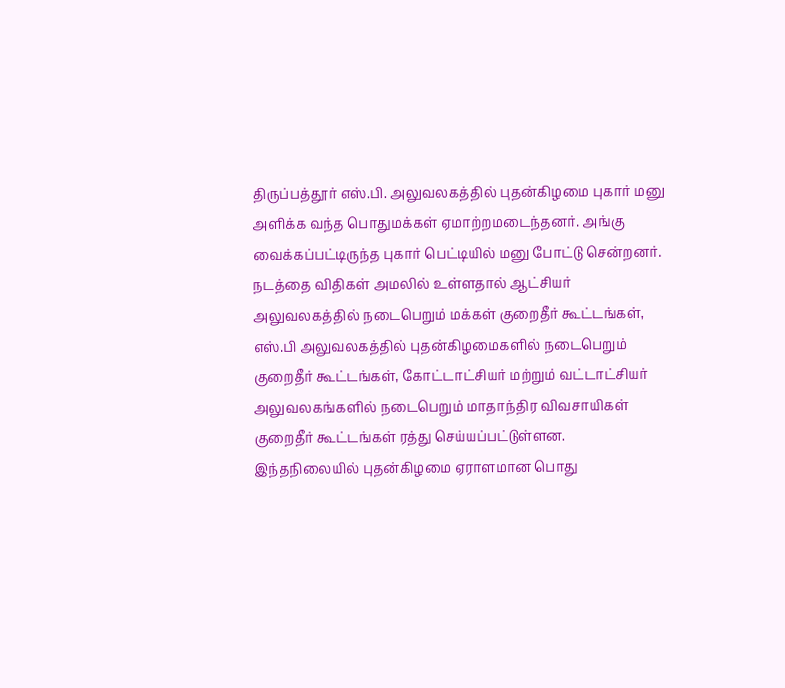திருப்பத்தூர் எஸ்.பி. அலுவலகத்தில் புதன்கிழமை புகார் மனு அளிக்க வந்த பொதுமக்கள் ஏமாற்றமடைந்தனர். அங்கு வைக்கப்பட்டிருந்த புகார் பெட்டியில் மனு போட்டு சென்றனர்.
நடத்தை விதிகள் அமலில் உள்ளதால் ஆட்சியர் அலுவலகத்தில் நடைபெறும் மக்கள் குறைதீர் கூட்டங்கள், எஸ்.பி அலுவலகத்தில் புதன்கிழமைகளில் நடைபெறும் குறைதீர் கூட்டங்கள், கோட்டாட்சியர் மற்றும் வட்டாட்சியர் அலுவலகங்களில் நடைபெறும் மாதாந்திர விவசாயிகள் குறைதீர் கூட்டங்கள் ரத்து செய்யப்பட்டுள்ளன.
இந்தநிலையில் புதன்கிழமை ஏராளமான பொது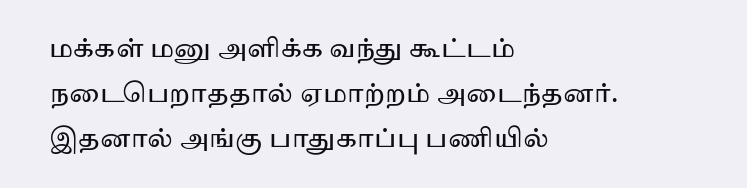மக்கள் மனு அளிக்க வந்து கூட்டம் நடைபெறாததால் ஏமாற்றம் அடைந்தனர். இதனால் அங்கு பாதுகாப்பு பணியில்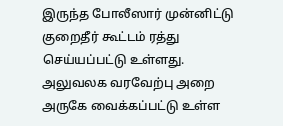இருந்த போலீஸார் முன்னிட்டு குறைதீர் கூட்டம் ரத்து செய்யப்பட்டு உள்ளது.
அலுவலக வரவேற்பு அறை அருகே வைக்கப்பட்டு உள்ள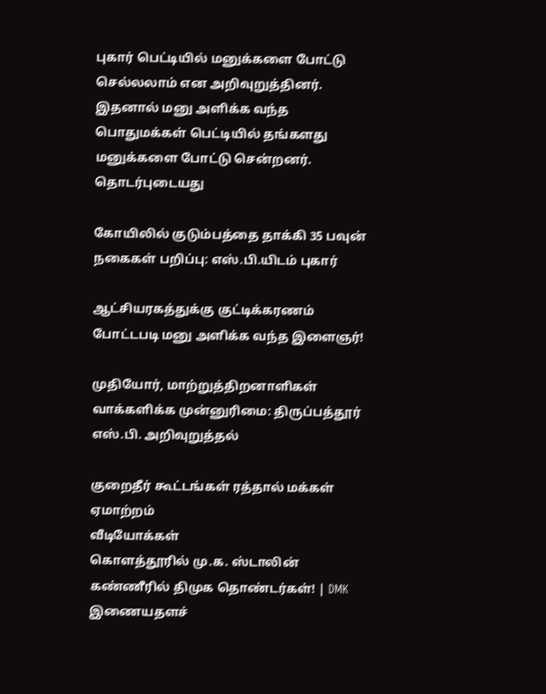புகார் பெட்டியில் மனுக்களை போட்டு செல்லலாம் என அறிவுறுத்தினர்.
இதனால் மனு அளிக்க வந்த பொதுமக்கள் பெட்டியில் தங்களது மனுக்களை போட்டு சென்றனர்.
தொடர்புடையது

கோயிலில் குடும்பத்தை தாக்கி 35 பவுன் நகைகள் பறிப்பு: எஸ்.பி.யிடம் புகார்

ஆட்சியரகத்துக்கு குட்டிக்கரணம் போட்டபடி மனு அளிக்க வந்த இளைஞர்!

முதியோர், மாற்றுத்திறனாளிகள் வாக்களிக்க முன்னுரிமை: திருப்பத்தூர் எஸ்.பி. அறிவுறுத்தல்

குறைதீர் கூட்டங்கள் ரத்தால் மக்கள் ஏமாற்றம்
வீடியோக்கள்
கொளத்தூரில் மு.க. ஸ்டாலின் கண்ணீரில் திமுக தொண்டர்கள்! | DMK
இணையதளச்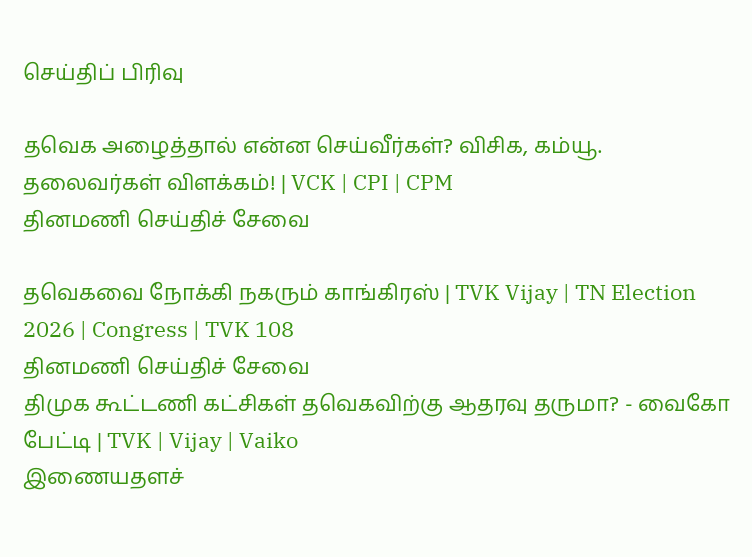செய்திப் பிரிவு

தவெக அழைத்தால் என்ன செய்வீர்கள்? விசிக, கம்யூ. தலைவர்கள் விளக்கம்! | VCK | CPI | CPM
தினமணி செய்திச் சேவை

தவெகவை நோக்கி நகரும் காங்கிரஸ் | TVK Vijay | TN Election 2026 | Congress | TVK 108
தினமணி செய்திச் சேவை
திமுக கூட்டணி கட்சிகள் தவெகவிற்கு ஆதரவு தருமா? - வைகோ பேட்டி | TVK | Vijay | Vaiko
இணையதளச்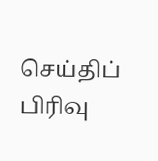செய்திப் பிரிவு